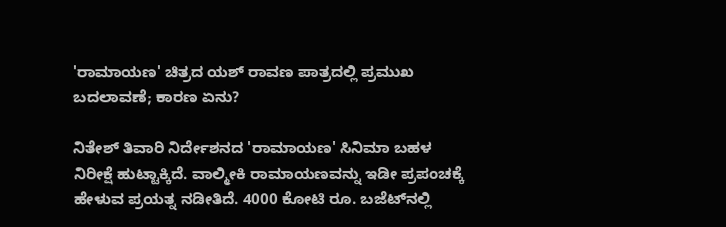'ರಾಮಾಯಣ' ಚಿತ್ರದ ಯಶ್ ರಾವಣ ಪಾತ್ರದಲ್ಲಿ ಪ್ರಮುಖ ಬದಲಾವಣೆ; ಕಾರಣ ಏನು?

ನಿತೇಶ್ ತಿವಾರಿ ನಿರ್ದೇಶನದ 'ರಾಮಾಯಣ' ಸಿನಿಮಾ ಬಹಳ ನಿರೀಕ್ಷೆ ಹುಟ್ಟಾಕ್ಕಿದೆ. ವಾಲ್ಮೀಕಿ ರಾಮಾಯಣವನ್ನು ಇಡೀ ಪ್ರಪಂಚಕ್ಕೆ ಹೇಳುವ ಪ್ರಯತ್ನ ನಡೀತಿದೆ. 4000 ಕೋಟಿ ರೂ. ಬಜೆಟ್‌ನಲ್ಲಿ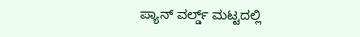ಪ್ಯಾನ್ ವರ್ಲ್ಡ್ ಮಟ್ಟದಲ್ಲಿ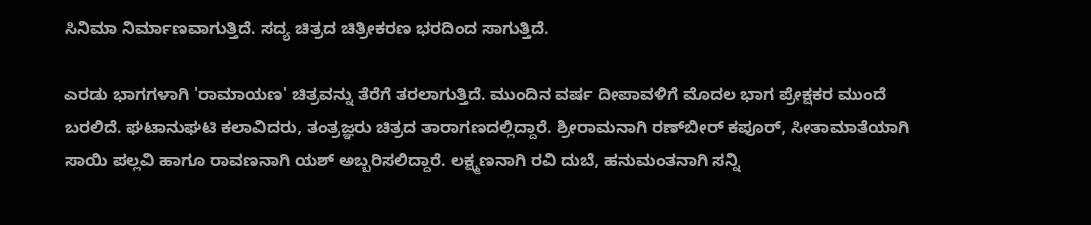ಸಿನಿಮಾ ನಿರ್ಮಾಣವಾಗುತ್ತಿದೆ. ಸದ್ಯ ಚಿತ್ರದ ಚಿತ್ರೀಕರಣ ಭರದಿಂದ ಸಾಗುತ್ತಿದೆ.

ಎರಡು ಭಾಗಗಳಾಗಿ 'ರಾಮಾಯಣ' ಚಿತ್ರವನ್ನು ತೆರೆಗೆ ತರಲಾಗುತ್ತಿದೆ. ಮುಂದಿನ ವರ್ಷ ದೀಪಾವಳಿಗೆ ಮೊದಲ ಭಾಗ ಪ್ರೇಕ್ಷಕರ ಮುಂದೆ ಬರಲಿದೆ. ಘಟಾನುಘಟಿ ಕಲಾವಿದರು, ತಂತ್ರಜ್ಞರು ಚಿತ್ರದ ತಾರಾಗಣದಲ್ಲಿದ್ದಾರೆ. ಶ್ರೀರಾಮನಾಗಿ ರಣ್‌ಬೀರ್ ಕಪೂರ್, ಸೀತಾಮಾತೆಯಾಗಿ ಸಾಯಿ ಪಲ್ಲವಿ ಹಾಗೂ ರಾವಣನಾಗಿ ಯಶ್ ಅಬ್ಬರಿಸಲಿದ್ದಾರೆ. ಲಕ್ಷ್ಮಣನಾಗಿ ರವಿ ದುಬೆ, ಹನುಮಂತನಾಗಿ ಸನ್ನಿ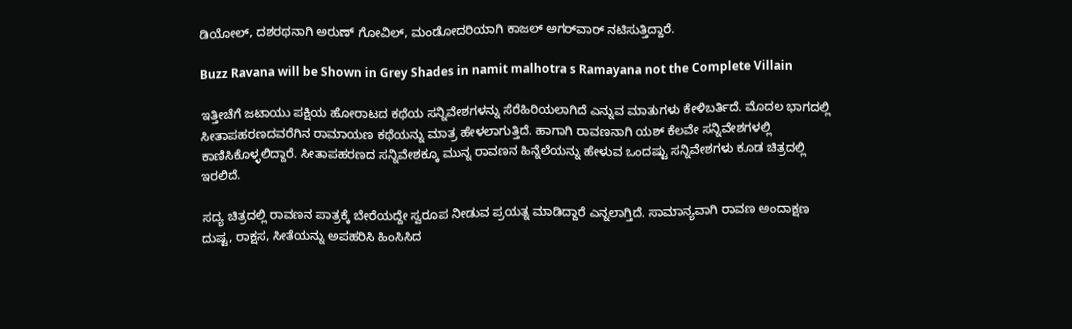ಡಿಯೋಲ್, ದಶರಥನಾಗಿ ಅರುಣ್ ಗೋವಿಲ್, ಮಂಡೋದರಿಯಾಗಿ ಕಾಜಲ್ ಅಗರ್‌ವಾರ್ ನಟಿಸುತ್ತಿದ್ದಾರೆ.

Buzz Ravana will be Shown in Grey Shades in namit malhotra s Ramayana not the Complete Villain

ಇತ್ತೀಚೆಗೆ ಜಟಾಯು ಪಕ್ಷಿಯ ಹೋರಾಟದ ಕಥೆಯ ಸನ್ನಿವೇಶಗಳನ್ನು ಸೆರೆಹಿರಿಯಲಾಗಿದೆ ಎನ್ನುವ ಮಾತುಗಳು ಕೇಳಿಬರ್ತಿದೆ. ಮೊದಲ ಭಾಗದಲ್ಲಿ ಸೀತಾಪಹರಣದವರೆಗಿನ ರಾಮಾಯಣ ಕಥೆಯನ್ನು ಮಾತ್ರ ಹೇಳಲಾಗುತ್ತಿದೆ. ಹಾಗಾಗಿ ರಾವಣನಾಗಿ ಯಶ್ ಕೆಲವೇ ಸನ್ನಿವೇಶಗಳಲ್ಲಿ ಕಾಣಿಸಿಕೊಳ್ಳಲಿದ್ದಾರೆ. ಸೀತಾಪಹರಣದ ಸನ್ನಿವೇಶಕ್ಕೂ ಮುನ್ನ ರಾವಣನ ಹಿನ್ನೆಲೆಯನ್ನು ಹೇಳುವ ಒಂದಷ್ಟು ಸನ್ನಿವೇಶಗಳು ಕೂಡ ಚಿತ್ರದಲ್ಲಿ ಇರಲಿದೆ.

ಸದ್ಯ ಚಿತ್ರದಲ್ಲಿ ರಾವಣನ ಪಾತ್ರಕ್ಕೆ ಬೇರೆಯದ್ದೇ ಸ್ವರೂಪ ನೀಡುವ ಪ್ರಯತ್ನ ಮಾಡಿದ್ದಾರೆ ಎನ್ನಲಾಗ್ತಿದೆ. ಸಾಮಾನ್ಯವಾಗಿ ರಾವಣ ಅಂದಾಕ್ಷಣ ದುಷ್ಟ, ರಾಕ್ಷಸ, ಸೀತೆಯನ್ನು ಅಪಹರಿಸಿ ಹಿಂಸಿಸಿದ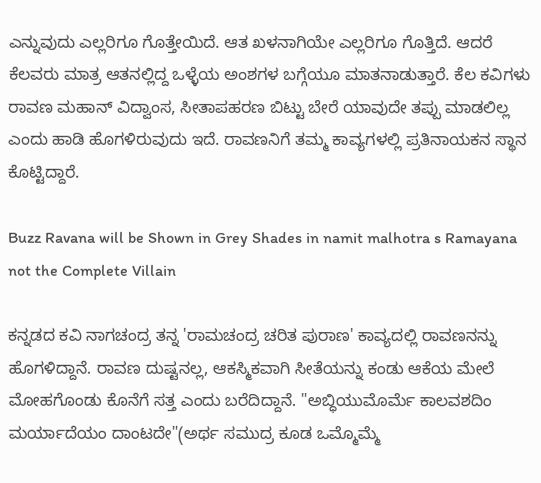ಎನ್ನುವುದು ಎಲ್ಲರಿಗೂ ಗೊತ್ತೇಯಿದೆ. ಆತ ಖಳನಾಗಿಯೇ ಎಲ್ಲರಿಗೂ ಗೊತ್ತಿದೆ. ಆದರೆ ಕೆಲವರು ಮಾತ್ರ ಆತನಲ್ಲಿದ್ದ ಒಳ್ಳೆಯ ಅಂಶಗಳ ಬಗ್ಗೆಯೂ ಮಾತನಾಡುತ್ತಾರೆ. ಕೆಲ ಕವಿಗಳು ರಾವಣ ಮಹಾನ್ ವಿದ್ವಾಂಸ, ಸೀತಾಪಹರಣ ಬಿಟ್ಟು ಬೇರೆ ಯಾವುದೇ ತಪ್ಪು ಮಾಡಲಿಲ್ಲ ಎಂದು ಹಾಡಿ ಹೊಗಳಿರುವುದು ಇದೆ. ರಾವಣನಿಗೆ ತಮ್ಮ ಕಾವ್ಯಗಳಲ್ಲಿ ಪ್ರತಿನಾಯಕನ ಸ್ಥಾನ ಕೊಟ್ಟಿದ್ದಾರೆ.

Buzz Ravana will be Shown in Grey Shades in namit malhotra s Ramayana not the Complete Villain

ಕನ್ನಡದ ಕವಿ ನಾಗಚಂದ್ರ ತನ್ನ 'ರಾಮಚಂದ್ರ ಚರಿತ ಪುರಾಣ' ಕಾವ್ಯದಲ್ಲಿ ರಾವಣನನ್ನು ಹೊಗಳಿದ್ದಾನೆ. ರಾವಣ ದುಷ್ಟನಲ್ಲ, ಆಕಸ್ಮಿಕವಾಗಿ ಸೀತೆಯನ್ನು ಕಂಡು ಆಕೆಯ ಮೇಲೆ ಮೋಹಗೊಂಡು ಕೊನೆಗೆ ಸತ್ತ ಎಂದು ಬರೆದಿದ್ದಾನೆ. "ಅಬ್ಧಿಯುಮೊರ್ಮೆ ಕಾಲವಶದಿಂ ಮರ್ಯಾದೆಯಂ ದಾಂಟದೇ"(ಅರ್ಥ ಸಮುದ್ರ ಕೂಡ ಒಮ್ಮೊಮ್ಮೆ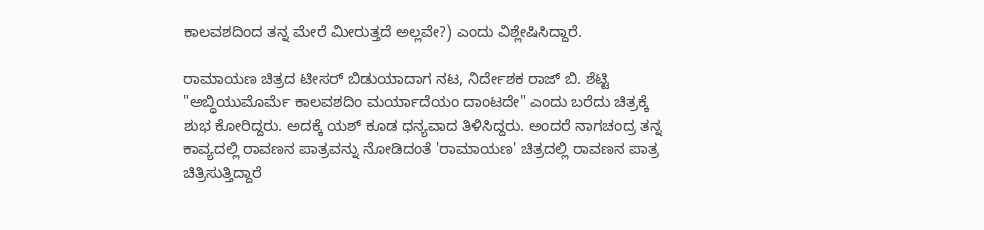ಕಾಲವಶದಿಂದ ತನ್ನ ಮೇರೆ ಮೀರುತ್ತದೆ ಅಲ್ಲವೇ?) ಎಂದು ವಿಶ್ಲೇಷಿಸಿದ್ದಾರೆ.

ರಾಮಾಯಣ ಚಿತ್ರದ ಟೀಸರ್ ಬಿಡುಯಾದಾಗ ನಟ, ನಿರ್ದೇಶಕ ರಾಜ್ ಬಿ. ಶೆಟ್ಟಿ "ಅಬ್ಧಿಯುಮೊರ್ಮೆ ಕಾಲವಶದಿಂ ಮರ್ಯಾದೆಯಂ ದಾಂಟದೇ" ಎಂದು ಬರೆದು ಚಿತ್ರಕ್ಕೆ ಶುಭ ಕೋರಿದ್ದರು. ಅದಕ್ಕೆ ಯಶ್ ಕೂಡ ಧನ್ಯವಾದ ತಿಳಿಸಿದ್ದರು. ಅಂದರೆ ನಾಗಚಂದ್ರ ತನ್ನ ಕಾವ್ಯದಲ್ಲಿ ರಾವಣನ ಪಾತ್ರವನ್ನು ನೋಡಿದಂತೆ 'ರಾಮಾಯಣ' ಚಿತ್ರದಲ್ಲಿ ರಾವಣನ ಪಾತ್ರ ಚಿತ್ರಿಸುತ್ತಿದ್ದಾರೆ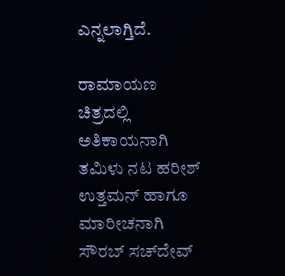ಎನ್ನಲಾಗ್ತಿದೆ.

ರಾಮಾಯಣ ಚಿತ್ರದಲ್ಲಿ ಅತಿಕಾಯನಾಗಿ ತಮಿಳು ನಟ ಹರೀಶ್ ಉತ್ತಮನ್ ಹಾಗೂ ಮಾರೀಚನಾಗಿ ಸೌರಬ್ ಸಚ್‌ದೇವ್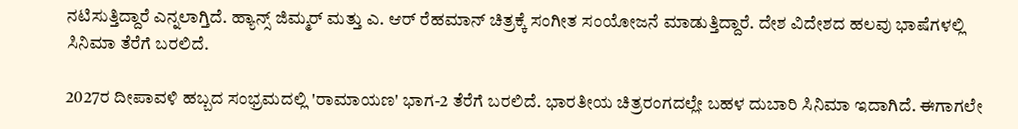ನಟಿಸುತ್ತಿದ್ದಾರೆ ಎನ್ನಲಾಗ್ತಿದೆ. ಹ್ಯಾನ್ಸ್ ಜಿಮ್ಮರ್ ಮತ್ತು ಎ. ಆರ್ ರೆಹಮಾನ್ ಚಿತ್ರಕ್ಕೆ ಸಂಗೀತ ಸಂಯೋಜನೆ ಮಾಡುತ್ತಿದ್ದಾರೆ. ದೇಶ ವಿದೇಶದ ಹಲವು ಭಾಷೆಗಳಲ್ಲಿ ಸಿನಿಮಾ ತೆರೆಗೆ ಬರಲಿದೆ.

2027ರ ದೀಪಾವಳಿ ಹಬ್ಬದ ಸಂಭ್ರಮದಲ್ಲಿ 'ರಾಮಾಯಣ' ಭಾಗ-2 ತೆರೆಗೆ ಬರಲಿದೆ. ಭಾರತೀಯ ಚಿತ್ರರಂಗದಲ್ಲೇ ಬಹಳ ದುಬಾರಿ ಸಿನಿಮಾ ಇದಾಗಿದೆ. ಈಗಾಗಲೇ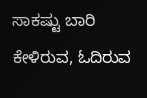ಸಾಕಷ್ಟು ಬಾರಿ ಕೇಳಿರುವ, ಓದಿರುವ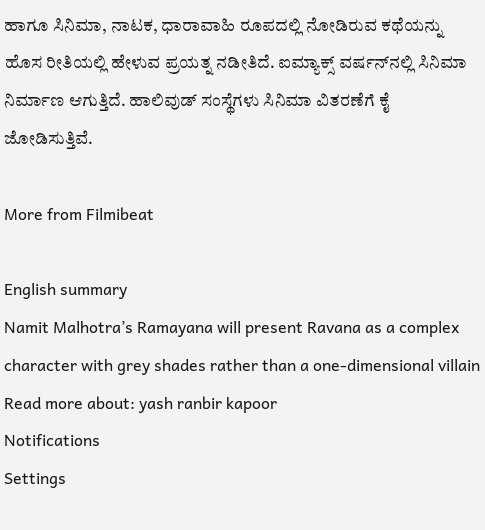ಹಾಗೂ ಸಿನಿಮಾ, ನಾಟಕ, ಧಾರಾವಾಹಿ ರೂಪದಲ್ಲಿ ನೋಡಿರುವ ಕಥೆಯನ್ನು ಹೊಸ ರೀತಿಯಲ್ಲಿ ಹೇಳುವ ಪ್ರಯತ್ನ ನಡೀತಿದೆ. ಐಮ್ಯಾಕ್ಸ್ ವರ್ಷನ್‌ನಲ್ಲಿ ಸಿನಿಮಾ ನಿರ್ಮಾಣ ಆಗುತ್ತಿದೆ. ಹಾಲಿವುಡ್ ಸಂಸ್ಥೆಗಳು ಸಿನಿಮಾ ವಿತರಣೆಗೆ ಕೈ ಜೋಡಿಸುತ್ತಿವೆ.

More from Filmibeat

English summary
Namit Malhotra’s Ramayana will present Ravana as a complex character with grey shades rather than a one-dimensional villain
Read more about: yash ranbir kapoor
Notifications
Settings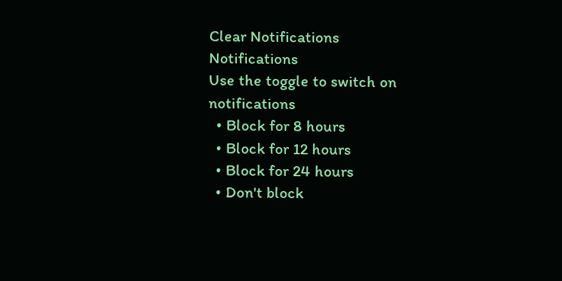Clear Notifications
Notifications
Use the toggle to switch on notifications
  • Block for 8 hours
  • Block for 12 hours
  • Block for 24 hours
  • Don't block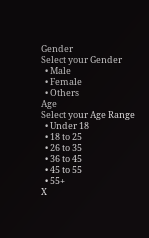Gender
Select your Gender
  • Male
  • Female
  • Others
Age
Select your Age Range
  • Under 18
  • 18 to 25
  • 26 to 35
  • 36 to 45
  • 45 to 55
  • 55+
X